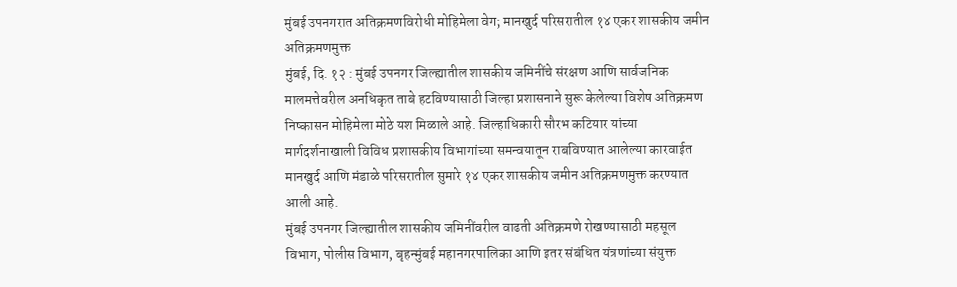मुंबई उपनगरात अतिक्रमणविरोधी मोहिमेला वेग; मानखुर्द परिसरातील १४ एकर शासकीय जमीन अतिक्रमणमुक्त
मुंबई, दि. १२ : मुंबई उपनगर जिल्ह्यातील शासकीय जमिनींचे संरक्षण आणि सार्वजनिक मालमत्तेवरील अनधिकृत ताबे हटविण्यासाठी जिल्हा प्रशासनाने सुरू केलेल्या विशेष अतिक्रमण निष्कासन मोहिमेला मोठे यश मिळाले आहे. जिल्हाधिकारी सौरभ कटियार यांच्या मार्गदर्शनाखाली विविध प्रशासकीय विभागांच्या समन्वयातून राबविण्यात आलेल्या कारवाईत मानखुर्द आणि मंडाळे परिसरातील सुमारे १४ एकर शासकीय जमीन अतिक्रमणमुक्त करण्यात आली आहे.
मुंबई उपनगर जिल्ह्यातील शासकीय जमिनींवरील वाढती अतिक्रमणे रोखण्यासाठी महसूल विभाग, पोलीस विभाग, बृहन्मुंबई महानगरपालिका आणि इतर संबंधित यंत्रणांच्या संयुक्त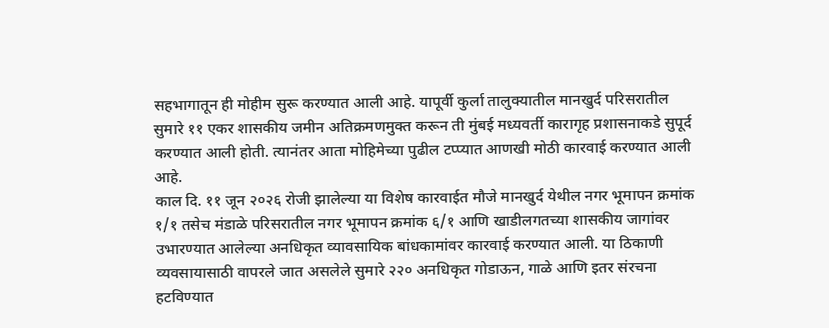सहभागातून ही मोहीम सुरू करण्यात आली आहे. यापूर्वी कुर्ला तालुक्यातील मानखुर्द परिसरातील सुमारे ११ एकर शासकीय जमीन अतिक्रमणमुक्त करून ती मुंबई मध्यवर्ती कारागृह प्रशासनाकडे सुपूर्द करण्यात आली होती. त्यानंतर आता मोहिमेच्या पुढील टप्प्यात आणखी मोठी कारवाई करण्यात आली आहे.
काल दि. ११ जून २०२६ रोजी झालेल्या या विशेष कारवाईत मौजे मानखुर्द येथील नगर भूमापन क्रमांक १/१ तसेच मंडाळे परिसरातील नगर भूमापन क्रमांक ६/१ आणि खाडीलगतच्या शासकीय जागांवर उभारण्यात आलेल्या अनधिकृत व्यावसायिक बांधकामांवर कारवाई करण्यात आली. या ठिकाणी व्यवसायासाठी वापरले जात असलेले सुमारे २२० अनधिकृत गोडाऊन, गाळे आणि इतर संरचना हटविण्यात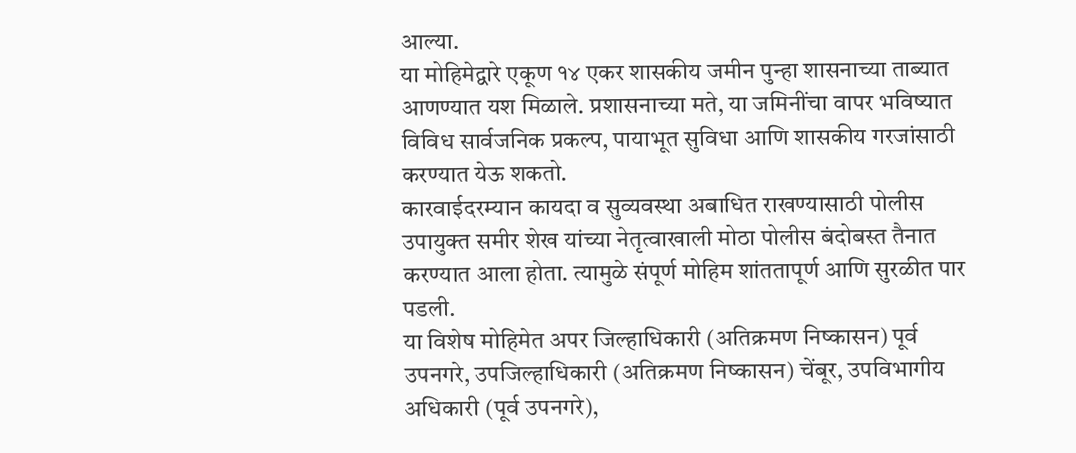आल्या.
या मोहिमेद्वारे एकूण १४ एकर शासकीय जमीन पुन्हा शासनाच्या ताब्यात आणण्यात यश मिळाले. प्रशासनाच्या मते, या जमिनींचा वापर भविष्यात विविध सार्वजनिक प्रकल्प, पायाभूत सुविधा आणि शासकीय गरजांसाठी करण्यात येऊ शकतो.
कारवाईदरम्यान कायदा व सुव्यवस्था अबाधित राखण्यासाठी पोलीस उपायुक्त समीर शेख यांच्या नेतृत्वाखाली मोठा पोलीस बंदोबस्त तैनात करण्यात आला होता. त्यामुळे संपूर्ण मोहिम शांततापूर्ण आणि सुरळीत पार पडली.
या विशेष मोहिमेत अपर जिल्हाधिकारी (अतिक्रमण निष्कासन) पूर्व उपनगरे, उपजिल्हाधिकारी (अतिक्रमण निष्कासन) चेंबूर, उपविभागीय अधिकारी (पूर्व उपनगरे),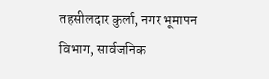तहसीलदार कुर्ला, नगर भूमापन विभाग, सार्वजनिक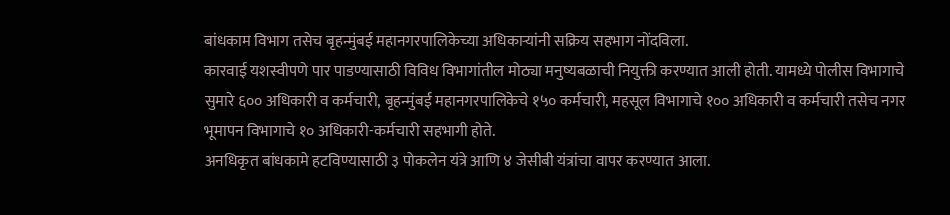बांधकाम विभाग तसेच बृहन्मुंबई महानगरपालिकेच्या अधिकाऱ्यांनी सक्रिय सहभाग नोंदविला.
कारवाई यशस्वीपणे पार पाडण्यासाठी विविध विभागांतील मोठ्या मनुष्यबळाची नियुक्ती करण्यात आली होती. यामध्ये पोलीस विभागाचे सुमारे ६०० अधिकारी व कर्मचारी, बृहन्मुंबई महानगरपालिकेचे १५० कर्मचारी, महसूल विभागाचे १०० अधिकारी व कर्मचारी तसेच नगर भूमापन विभागाचे १० अधिकारी-कर्मचारी सहभागी होते.
अनधिकृत बांधकामे हटविण्यासाठी ३ पोकलेन यंत्रे आणि ४ जेसीबी यंत्रांचा वापर करण्यात आला.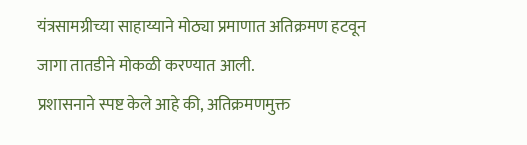यंत्रसामग्रीच्या साहाय्याने मोठ्या प्रमाणात अतिक्रमण हटवून जागा तातडीने मोकळी करण्यात आली.
प्रशासनाने स्पष्ट केले आहे की, अतिक्रमणमुक्त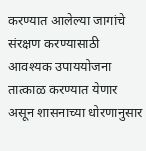करण्यात आलेल्या जागांचे संरक्षण करण्यासाठी आवश्यक उपाययोजना तात्काळ करण्यात येणार असून शासनाच्या धोरणानुसार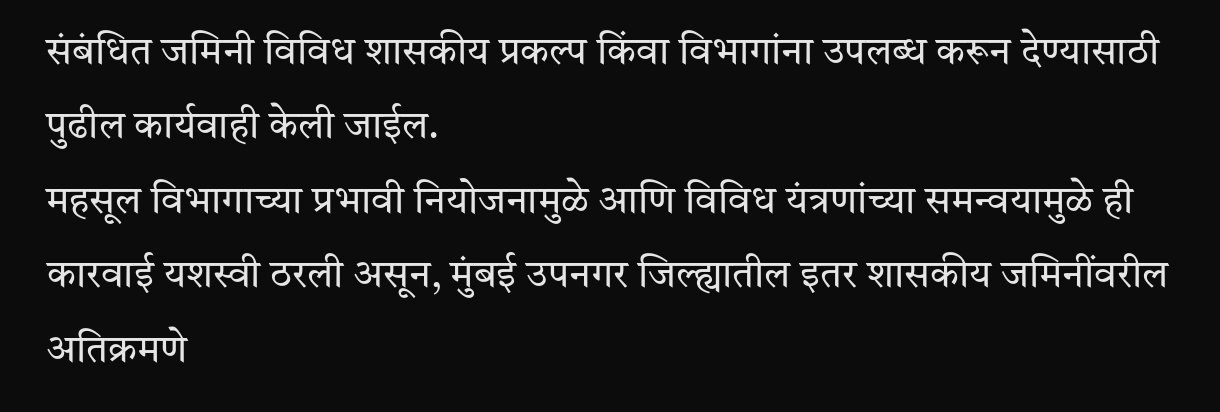संबंधित जमिनी विविध शासकीय प्रकल्प किंवा विभागांना उपलब्ध करून देण्यासाठी पुढील कार्यवाही केली जाईल.
महसूल विभागाच्या प्रभावी नियोजनामुळे आणि विविध यंत्रणांच्या समन्वयामुळे ही कारवाई यशस्वी ठरली असून, मुंबई उपनगर जिल्ह्यातील इतर शासकीय जमिनींवरील अतिक्रमणे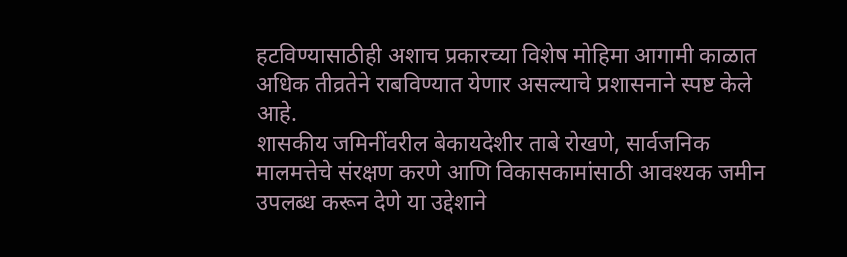हटविण्यासाठीही अशाच प्रकारच्या विशेष मोहिमा आगामी काळात अधिक तीव्रतेने राबविण्यात येणार असल्याचे प्रशासनाने स्पष्ट केले आहे.
शासकीय जमिनींवरील बेकायदेशीर ताबे रोखणे, सार्वजनिक मालमत्तेचे संरक्षण करणे आणि विकासकामांसाठी आवश्यक जमीन उपलब्ध करून देणे या उद्देशाने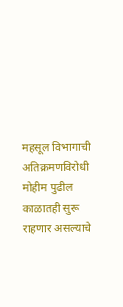महसूल विभागाची अतिक्रमणविरोधी मोहीम पुढील काळातही सुरू राहणार असल्याचे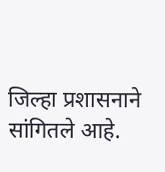जिल्हा प्रशासनाने सांगितले आहे.